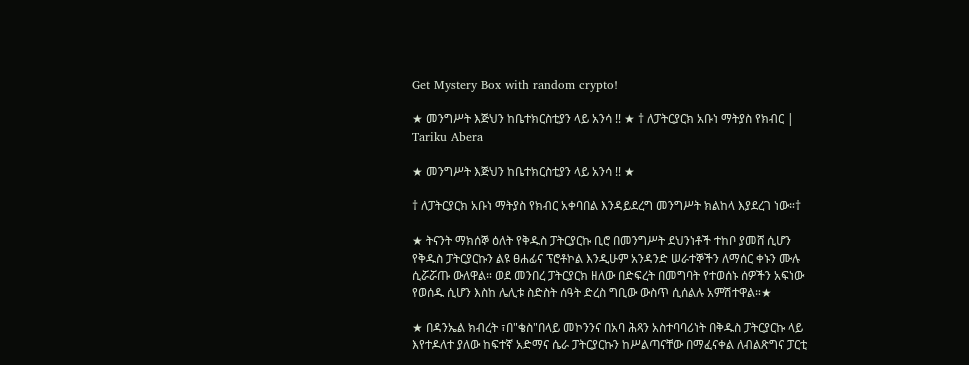Get Mystery Box with random crypto!

★ መንግሥት እጅህን ከቤተክርስቲያን ላይ አንሳ !! ★ † ለፓትርያርክ አቡነ ማትያስ የክብር | Tariku Abera

★ መንግሥት እጅህን ከቤተክርስቲያን ላይ አንሳ !! ★

† ለፓትርያርክ አቡነ ማትያስ የክብር አቀባበል እንዳይደረግ መንግሥት ክልከላ እያደረገ ነው።†

★ ትናንት ማክሰኞ ዕለት የቅዱስ ፓትርያርኩ ቢሮ በመንግሥት ደህንነቶች ተከቦ ያመሸ ሲሆን የቅዱስ ፓትርያርኩን ልዩ ፀሐፊና ፕሮቶኮል እንዲሁም አንዳንድ ሠራተኞችን ለማሰር ቀኑን ሙሉ ሲሯሯጡ ውለዋል። ወደ መንበረ ፓትርያርክ ዘለው በድፍረት በመግባት የተወሰኑ ሰዎችን አፍነው የወሰዱ ሲሆን እስከ ሌሊቱ ስድስት ሰዓት ድረስ ግቢው ውስጥ ሲሰልሉ አምሽተዋል።★

★ በዳንኤል ክብረት ፣በ"ቄስ"በላይ መኮንንና በአባ ሕጻን አስተባባሪነት በቅዱስ ፓትርያርኩ ላይ እየተዶለተ ያለው ከፍተኛ አድማና ሴራ ፓትርያርኩን ከሥልጣናቸው በማፈናቀል ለብልጽግና ፓርቲ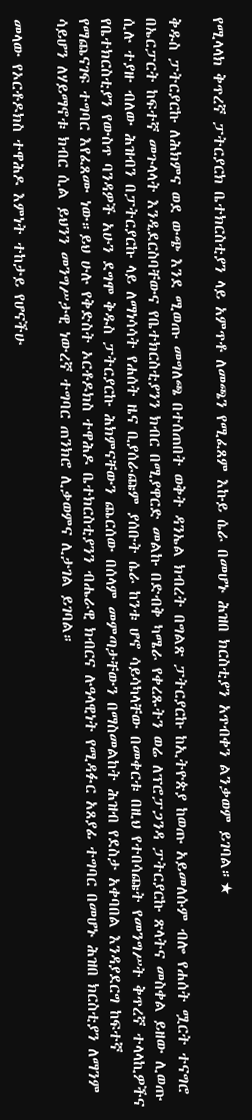የሚላላክ ቅጥረኛ ፓትርያርክ ቤተክርስቲያን ላይ አምጥቶ ለመጫን የሚፈጸም እኩይ ሴራ በመሆኑ ሕዝበ ክርስቲያን አጥብቀን ልንቃወም ይገባል።★

ቅዱስ ፓትርያርኩ ለሕክምና ወደ ውጭ እንደ ሚወጡ መግለጫ በተሰጠበት ወቅት ዳንኤል ክብረት በግልጽ ፓትርያርኩ ከኢትዮጵያ ከወጡ አይመለሱም ብሎ የሐሰት ሟርት ተናግሮ በኤርፓርት ከፍተኛ መጉላላት እንዲደርስባቸውና የቤተክርስቲያንን ክብር በሚያዋርድ መልኩ በድብቅ ካሜራ የቀረጹትን ወሬ ለፕሮፓጋንዳ ፓትርያርኩ ጽላትና መስቀል ይዘው ሊወጡ ሲሉ ተያዙ ብለው ሕዝብን በፓትርያርኩ ላይ ለማነሳሳት የሐሰት ዜና ቢያሰራጩም ያሰቡት ሴራ ከንቱ ሆኖ ሳይሳካላቸው በመቀርቱ በዚህ የተበሳጩት የመንግሥት ቅጥረኛ ተላላኪዎችና የቤተክርስቲያን የውስጥ ባንዳዎች አሁን ደግሞ ቅዱስ ፓትርያርኩ ሕክምናቸውን ጨርሰው በሰላም መምጣታቸውን በማስመልከት ሕዝብ የደስታ አቀባበል እንዳያደርግ ከፍተኛ የማጨናገፍ ተግባር እየፈጸሙ ነው።ይህ ሁሉ የቅድስት ኦርቶዶክስ ተዋሕዶ ቤተክርስቲያንን ብሔራዊ ክብርና ሉዓላዊነት የሚዳፉር አጸያፊ ተግባር በመሆኑ ሕዝበ ክርስቲያን ለማንም ሳይሆን ለሃይማኖቱ ክብር ሲል ይህንን መንግሥታዊ ነውረኛ ተግባር ጠንክሮ ሊቃወምና ሊታገል ይገባል።

መላው የኦርቶዶክስ ተዋሕዶ እምነት ተከታይ የሆናችሁ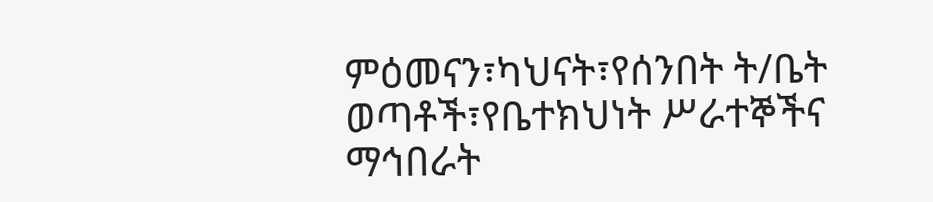ምዕመናን፣ካህናት፣የሰንበት ት/ቤት ወጣቶች፣የቤተክህነት ሥራተኞችና ማኅበራት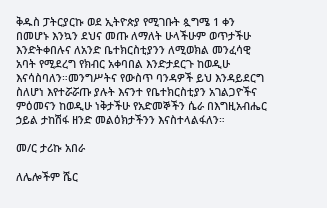ቅዱስ ፓትርያርኩ ወደ ኢትዮጵያ የሚገቡት ጷግሜ 1 ቀን በመሆኑ እንኳን ደህና መጡ ለማለት ሁላችሁም ወጥታችሁ እንድትቀበሉና ለአንድ ቤተክርስቲያንን ለሚወክል መንፈሳዊ አባት የሚደረግ የክብር አቀባበል እንድታደርጉ ከወዲሁ እናሳስባለን።መንግሥትና የውስጥ ባንዳዎች ይህ እንዳይደርግ ስለሆነ እየተሯሯጡ ያሉት እናንተ የቤተክርስቲያን አገልጋዮችና ምዕመናን ከወዲሁ ነቅታችሁ የአድመኞችን ሴራ በእግዚአብሔር ኃይል ታከሽፋ ዘንድ መልዕክታችንን እናስተላልፋለን።

መ/ር ታሪኩ አበራ

ለሌሎችም ሼር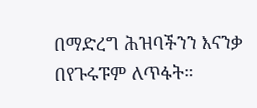በማድረግ ሕዝባችንን እናንቃ በየጉሩፑም ለጥፋት።